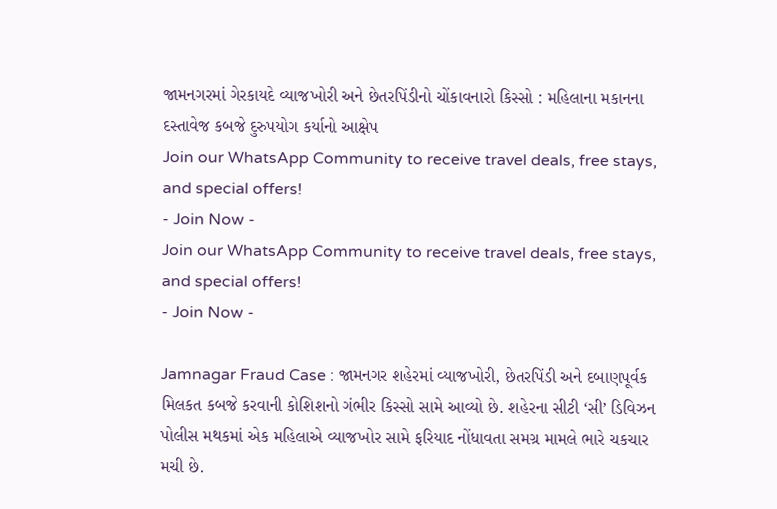જામનગરમાં ગેરકાયદે વ્યાજખોરી અને છેતરપિંડીનો ચોંકાવનારો કિસ્સો : મહિલાના મકાનના દસ્તાવેજ કબજે દુરુપયોગ કર્યાનો આક્ષેપ
Join our WhatsApp Community to receive travel deals, free stays, and special offers!
- Join Now -
Join our WhatsApp Community to receive travel deals, free stays, and special offers!
- Join Now -

Jamnagar Fraud Case : જામનગર શહેરમાં વ્યાજખોરી, છેતરપિંડી અને દબાણપૂર્વક મિલકત કબજે કરવાની કોશિશનો ગંભીર કિસ્સો સામે આવ્યો છે. શહેરના સીટી ‘સી’ ડિવિઝન પોલીસ મથકમાં એક મહિલાએ વ્યાજખોર સામે ફરિયાદ નોંધાવતા સમગ્ર મામલે ભારે ચકચાર મચી છે.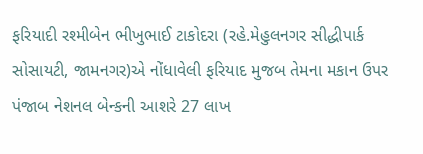ફરિયાદી રશ્મીબેન ભીખુભાઈ ટાકોદરા (રહે.મેહુલનગર સીદ્ધીપાર્ક સોસાયટી, જામનગર)એ નોંધાવેલી ફરિયાદ મુજબ તેમના મકાન ઉપર પંજાબ નેશનલ બેન્કની આશરે 27 લાખ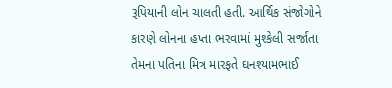રૂપિયાની લોન ચાલતી હતી. આર્થિક સંજોગોને કારણે લોનના હપ્તા ભરવામાં મુશ્કેલી સર્જાતા તેમના પતિના મિત્ર મારફતે ઘનશ્યામભાઈ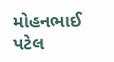મોહનભાઈ પટેલ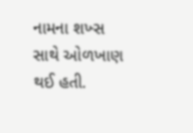નામના શખ્સ સાથે ઓળખાણ થઈ હતી.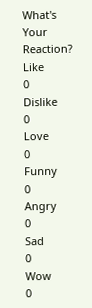What's Your Reaction?
Like
0
Dislike
0
Love
0
Funny
0
Angry
0
Sad
0
Wow
0